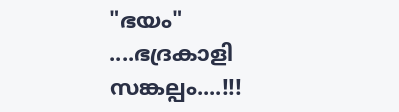"ഭയം" ....ഭദ്രകാളി സങ്കല്പം....!!!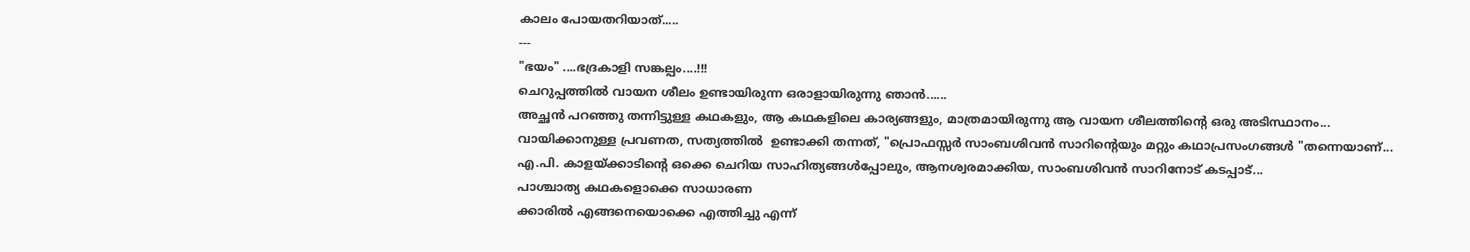കാലം പോയതറിയാത്.....
---
"ഭയം" ....ഭദ്രകാളി സങ്കല്പം....!!!
ചെറുപ്പത്തിൽ വായന ശീലം ഉണ്ടായിരുന്ന ഒരാളായിരുന്നു ഞാൻ......
അച്ഛൻ പറഞ്ഞു തന്നിട്ടുള്ള കഥകളും, ആ കഥകളിലെ കാര്യങ്ങളും, മാത്രമായിരുന്നു ആ വായന ശീലത്തിന്റെ ഒരു അടിസ്ഥാനം...
വായിക്കാനുള്ള പ്രവണത, സത്യത്തിൽ  ഉണ്ടാക്കി തന്നത്, "പ്രൊഫസ്സർ സാംബശിവൻ സാറിന്റെയും മറ്റും കഥാപ്രസംഗങ്ങൾ "തന്നെയാണ്...
എ.പി. കാളയ്ക്കാടിന്റെ ഒക്കെ ചെറിയ സാഹിത്യങ്ങൾപ്പോലും, ആനശ്വരമാക്കിയ, സാംബശിവൻ സാറിനോട് കടപ്പാട്...
പാശ്ചാത്യ കഥകളൊക്കെ സാധാരണ
ക്കാരിൽ എങ്ങനെയൊക്കെ എത്തിച്ചു എന്ന്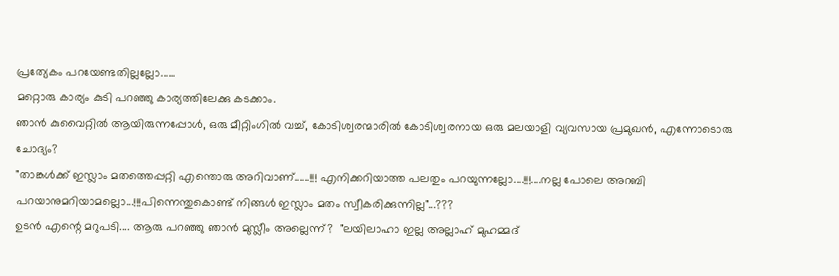പ്രത്യേകം പറയേണ്ടതില്ലല്ലോ......
മറ്റൊരു കാര്യം കുടി പറഞ്ഞു കാര്യത്തിലേക്കു കടക്കാം.
ഞാൻ കുവൈറ്റിൽ ആയിരുന്നപ്പോൾ, ഒരു മീറ്റിംഗിൽ വച്ച്, കോടിശ്വരന്മാരിൽ കോടിശ്വരനായ ഒരു മലയാളി വ്യവസായ പ്രമുഖൻ, എന്നോടൊരു ചോദ്യം?
"താങ്കൾക്ക് ഇസ്ലാം മതത്തെപ്പറ്റി എന്തൊരു അറിവാണ്......!!! എനിക്കറിയാത്ത പലതും പറയുന്നല്ലോ....!!!....നല്ല പോലെ അറബി
പറയാനുമറിയാമല്ലൊ...!!!പിന്നെന്തുകൊണ്ട് നിങ്ങൾ ഇസ്ലാം മതം സ്വീകരിക്കുന്നില്ല"...???
ഉടൻ എന്റെ മറുപടി.... ആരു പറഞ്ഞു ഞാൻ മുസ്ലീം അല്ലെന്ന്?  "ലയിലാഹാ ഇല്ല അല്ലാഹ് മുഹമ്മദ്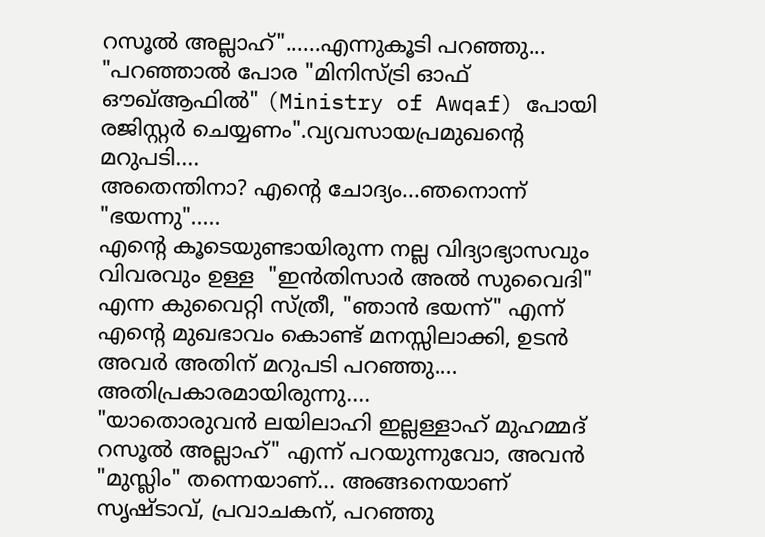റസൂൽ അല്ലാഹ്"......എന്നുകൂടി പറഞ്ഞു...
"പറഞ്ഞാൽ പോര "മിനിസ്ട്രി ഓഫ് ഔഖ്‌ആഫിൽ" (Ministry of Awqaf) പോയി രജിസ്റ്റർ ചെയ്യണം".വ്യവസായപ്രമുഖന്റെ മറുപടി....
അതെന്തിനാ? എന്റെ ചോദ്യം...ഞനൊന്ന് "ഭയന്നു".....
എന്റെ കൂടെയുണ്ടായിരുന്ന നല്ല വിദ്യാഭ്യാസവും വിവരവും ഉള്ള  "ഇൻതിസാർ അൽ സുവൈദി" എന്ന കുവൈറ്റി സ്ത്രീ, "ഞാൻ ഭയന്ന്" എന്ന് എന്റെ മുഖഭാവം കൊണ്ട് മനസ്സിലാക്കി, ഉടൻ  അവർ അതിന് മറുപടി പറഞ്ഞു....
അതിപ്രകാരമായിരുന്നു....
"യാതൊരുവൻ ലയിലാഹി ഇല്ലള്ളാഹ് മുഹമ്മദ് റസൂൽ അല്ലാഹ്" എന്ന് പറയുന്നുവോ, അവൻ "മുസ്ലിം" തന്നെയാണ്... അങ്ങനെയാണ് സൃഷ്ടാവ്, പ്രവാചകന്, പറഞ്ഞു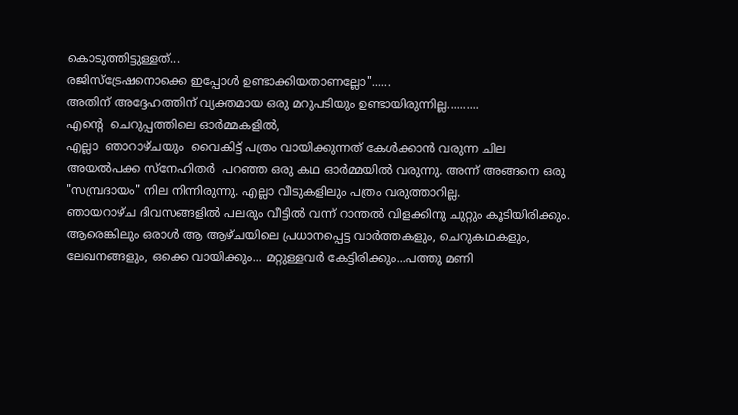കൊടുത്തിട്ടുള്ളത്...
രജിസ്ട്രേഷനൊക്കെ ഇപ്പോൾ ഉണ്ടാക്കിയതാണല്ലോ"......
അതിന് അദ്ദേഹത്തിന് വ്യക്തമായ ഒരു മറുപടിയും ഉണ്ടായിരുന്നില്ല..........
എന്റെ  ചെറുപ്പത്തിലെ ഓർമ്മകളിൽ,
എല്ലാ  ഞാറാഴ്ചയും  വൈകിട്ട് പത്രം വായിക്കുന്നത് കേൾക്കാൻ വരുന്ന ചില അയൽപക്ക സ്നേഹിതർ  പറഞ്ഞ ഒരു കഥ ഓർമ്മയിൽ വരുന്നു. അന്ന് അങ്ങനെ ഒരു "സമ്പ്രദായം" നില നിന്നിരുന്നു. എല്ലാ വീടുകളിലും പത്രം വരുത്താറില്ല.
ഞായറാഴ്ച ദിവസങ്ങളിൽ പലരും വീട്ടിൽ വന്ന് റാന്തൽ വിളക്കിനു ചുറ്റും കൂടിയിരിക്കും. ആരെങ്കിലും ഒരാൾ ആ ആഴ്ചയിലെ പ്രധാനപ്പെട്ട വാർത്തകളും, ചെറുകഥകളും, ലേഖനങ്ങളും, ഒക്കെ വായിക്കും... മറ്റുള്ളവർ കേട്ടിരിക്കും...പത്തു മണി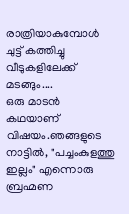രാത്രിയാകുമ്പോൾ ചുട്ട് കത്തിച്ചു വീടുകളിലേക്ക് മടങ്ങും....
ഒരു മാടൻ കഥയാണ് വിഷയം.ഞങ്ങളുടെ നാട്ടിൽ, "പച്ചംകുളത്തു ഇല്ലം" എന്നൊരു ബ്രഹ്മണ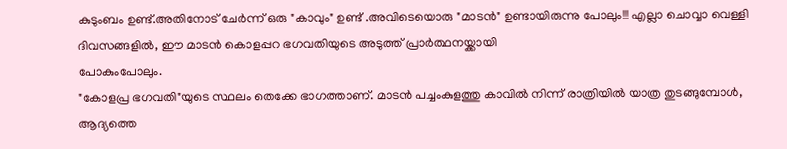കുടുംബം ഉണ്ട്.അതിനോട് ചേർന്ന് ഒരു "കാവും" ഉണ്ട് .അവിടെയൊരു "മാടൻ" ഉണ്ടായിരുന്നു പോലും!!! എല്ലാ ചൊവ്വാ വെള്ളി ദിവസങ്ങളിൽ, ഈ മാടൻ കൊളപ്പറ ഭഗവതിയുടെ അടുത്ത് പ്രാർത്ഥനയ്ക്കായി
പോകുംപോലും.
"കോളപ്ര ഭഗവതി"യുടെ സ്ഥലം തെക്കേ ഭാഗത്താണ്. മാടൻ പച്ചംകുളത്തു കാവിൽ നിന്ന് രാത്രിയിൽ യാത്ര തുടങ്ങുമ്പോൾ, ആദ്യത്തെ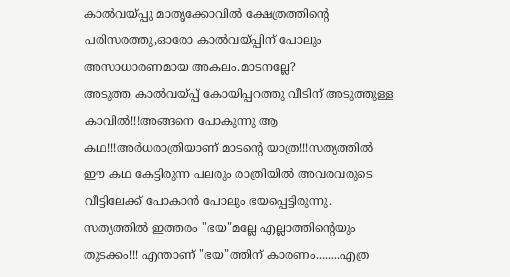കാൽവയ്പ്പു മാതൃക്കോവിൽ ക്ഷേത്രത്തിന്റെ പരിസരത്തു,ഓരോ കാൽവയ്പ്പിന് പോലും അസാധാരണമായ അകലം.മാടനല്ലേ?
അടുത്ത കാൽവയ്‌പ്പ് കോയിപ്പറത്തു വീടിന് അടുത്തുള്ള കാവിൽ!!!അങ്ങനെ പോകുന്നു ആ കഥ!!!അർധരാത്രിയാണ് മാടന്റെ യാത്ര!!!സത്യത്തിൽ ഈ കഥ കേട്ടിരുന്ന പലരും രാത്രിയിൽ അവരവരുടെ വീട്ടിലേക്ക് പോകാൻ പോലും ഭയപ്പെട്ടിരുന്നു.
സത്യത്തിൽ ഇത്തരം "ഭയ"മല്ലേ എല്ലാത്തിന്റെയും തുടക്കം!!! എന്താണ് "ഭയ"ത്തിന് കാരണം........എത്ര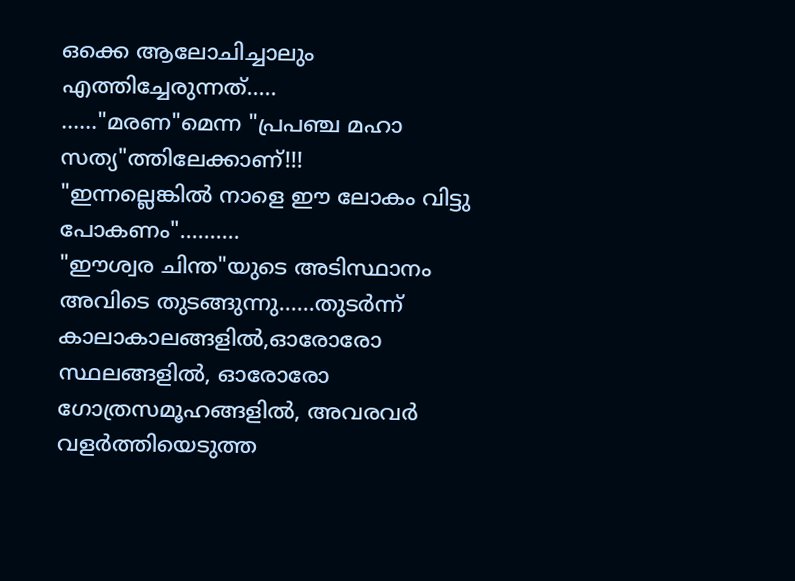ഒക്കെ ആലോചിച്ചാലും എത്തിച്ചേരുന്നത്.....
......"മരണ"മെന്ന "പ്രപഞ്ച മഹാ സത്യ"ത്തിലേക്കാണ്!!!
"ഇന്നല്ലെങ്കിൽ നാളെ ഈ ലോകം വിട്ടു പോകണം"..........
"ഈശ്വര ചിന്ത"യുടെ അടിസ്ഥാനം അവിടെ തുടങ്ങുന്നു......തുടർന്ന് കാലാകാലങ്ങളിൽ,ഓരോരോ സ്ഥലങ്ങളിൽ, ഓരോരോ ഗോത്രസമൂഹങ്ങളിൽ, അവരവർ വളർത്തിയെടുത്ത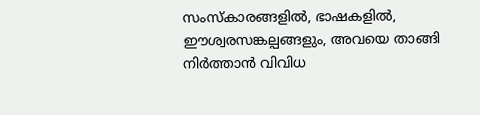സംസ്കാരങ്ങളിൽ, ഭാഷകളിൽ, ഈശ്വരസങ്കല്പങ്ങളും, അവയെ താങ്ങി നിർത്താൻ വിവിധ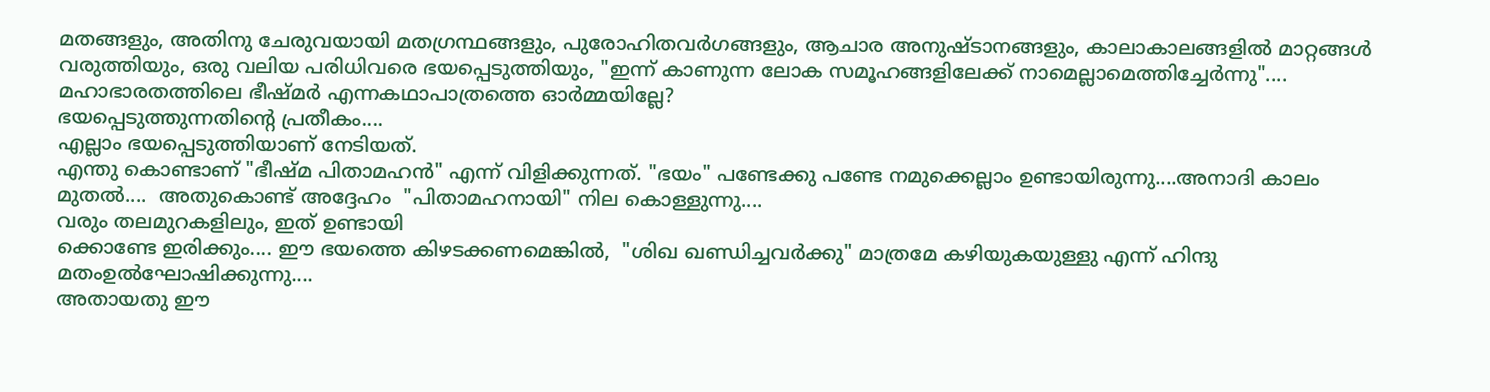മതങ്ങളും, അതിനു ചേരുവയായി മതഗ്രന്ഥങ്ങളും, പുരോഹിതവർഗങ്ങളും, ആചാര അനുഷ്ടാനങ്ങളും, കാലാകാലങ്ങളിൽ മാറ്റങ്ങൾ വരുത്തിയും, ഒരു വലിയ പരിധിവരെ ഭയപ്പെടുത്തിയും, "ഇന്ന് കാണുന്ന ലോക സമൂഹങ്ങളിലേക്ക് നാമെല്ലാമെത്തിച്ചേർന്നു"....
മഹാഭാരതത്തിലെ ഭീഷ്മർ എന്നകഥാപാത്രത്തെ ഓർമ്മയില്ലേ?
ഭയപ്പെടുത്തുന്നതിന്റെ പ്രതീകം....
എല്ലാം ഭയപ്പെടുത്തിയാണ് നേടിയത്.
എന്തു കൊണ്ടാണ് "ഭീഷ്മ പിതാമഹൻ" എന്ന് വിളിക്കുന്നത്. "ഭയം" പണ്ടേക്കു പണ്ടേ നമുക്കെല്ലാം ഉണ്ടായിരുന്നു....അനാദി കാലം മുതൽ....  അതുകൊണ്ട് അദ്ദേഹം  "പിതാമഹനായി" നില കൊള്ളുന്നു....
വരും തലമുറകളിലും, ഇത് ഉണ്ടായി
ക്കൊണ്ടേ ഇരിക്കും.... ഈ ഭയത്തെ കിഴടക്കണമെങ്കിൽ,  "ശിഖ ഖണ്ഡിച്ചവർക്കു" മാത്രമേ കഴിയുകയുള്ളു എന്ന് ഹിന്ദു മതംഉൽഘോഷിക്കുന്നു....
അതായതു ഈ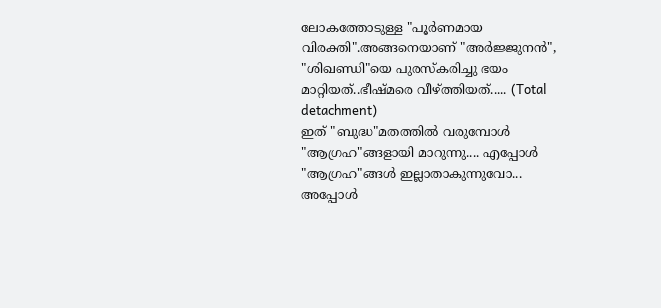ലോകത്തോടുള്ള "പൂർണമായ വിരക്തി".അങ്ങനെയാണ് "അർജ്ജുനൻ", "ശിഖണ്ഡി"യെ പുരസ്കരിച്ചു ഭയം മാറ്റിയത്..ഭീഷ്മരെ വീഴ്ത്തിയത്..... (Total detachment)
ഇത് "ബുദ്ധ"മതത്തിൽ വരുമ്പോൾ "ആഗ്രഹ"ങ്ങളായി മാറുന്നു.... എപ്പോൾ "ആഗ്രഹ"ങ്ങൾ ഇല്ലാതാകുന്നുവോ... അപ്പോൾ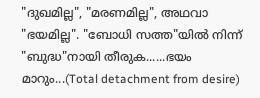"ദുഖമില്ല", "മരണമില്ല", അഥവാ "ഭയമില്ല". "ബോധി സത്ത"യിൽ നിന്ന് "ബുദ്ധ"നായി തീരുക......ഭയം മാറും...(Total detachment from desire)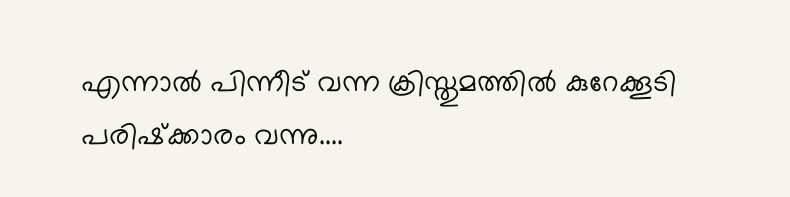എന്നാൽ പിന്നീട് വന്ന ക്രിസ്തുമത്തിൽ കുറേക്കൂടി പരിഷ്‌ക്കാരം വന്നു....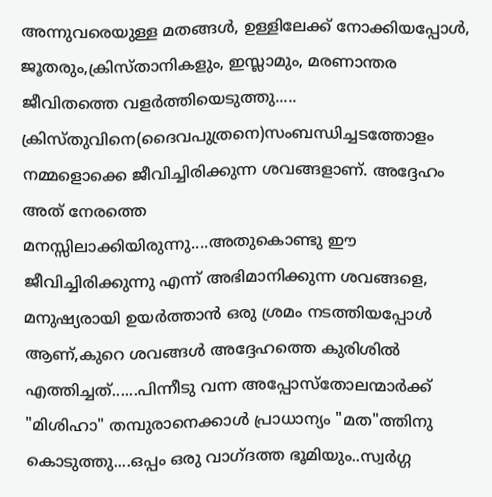അന്നുവരെയുള്ള മതങ്ങൾ, ഉള്ളിലേക്ക് നോക്കിയപ്പോൾ, ജൂതരും,ക്രിസ്താനികളും, ഇസ്ലാമും, മരണാന്തര ജീവിതത്തെ വളർത്തിയെടുത്തു.....
ക്രിസ്തുവിനെ(ദൈവപുത്രനെ)സംബന്ധിച്ചടത്തോളം നമ്മളൊക്കെ ജീവിച്ചിരിക്കുന്ന ശവങ്ങളാണ്. അദ്ദേഹം അത് നേരത്തെ
മനസ്സിലാക്കിയിരുന്നു....അതുകൊണ്ടു ഈ ജീവിച്ചിരിക്കുന്നു എന്ന് അഭിമാനിക്കുന്ന ശവങ്ങളെ, മനുഷ്യരായി ഉയർത്താൻ ഒരു ശ്രമം നടത്തിയപ്പോൾ ആണ്,കുറെ ശവങ്ങൾ അദ്ദേഹത്തെ കുരിശിൽ എത്തിച്ചത്......പിന്നീടു വന്ന അപ്പോസ്തോലന്മാർക്ക് "മിശിഹാ" തമ്പുരാനെക്കാൾ പ്രാധാന്യം "മത"ത്തിനു കൊടുത്തു....ഒപ്പം ഒരു വാഗ്ദത്ത ഭൂമിയും..സ്വർഗ്ഗ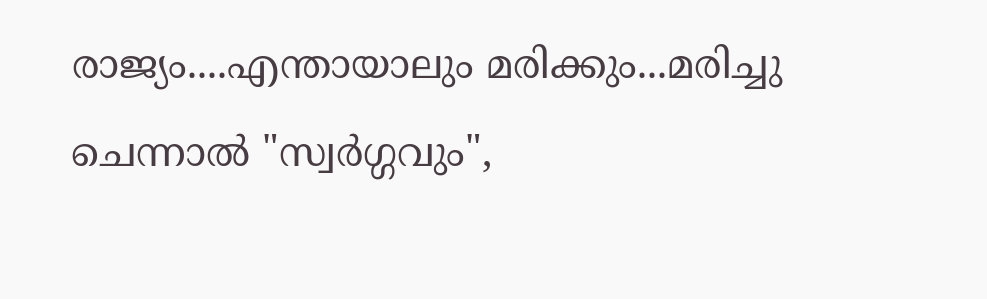രാജ്യം....എന്തായാലും മരിക്കും...മരിച്ചു ചെന്നാൽ "സ്വർഗ്ഗവും",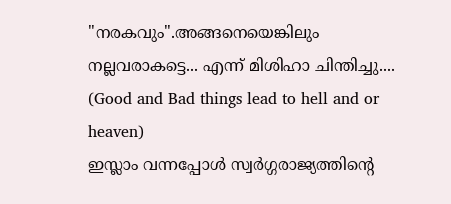"നരകവും".അങ്ങനെയെങ്കിലും നല്ലവരാകട്ടെ... എന്ന് മിശിഹാ ചിന്തിച്ചു....
(Good and Bad things lead to hell and or heaven)
ഇസ്ലാം വന്നപ്പോൾ സ്വർഗ്ഗരാജ്യത്തിന്റെ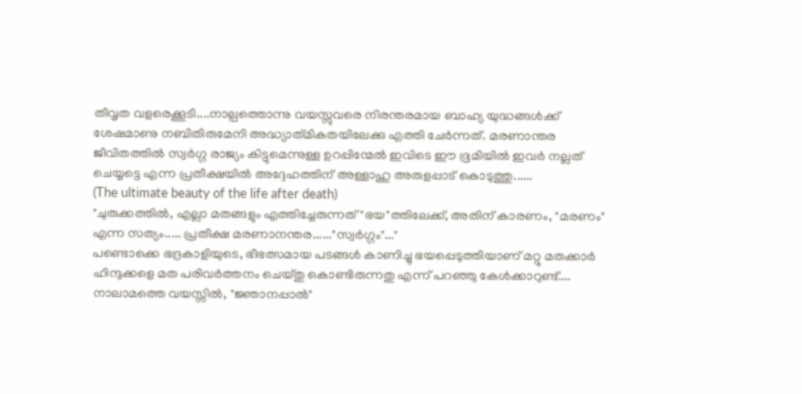തീവൃത വളരെക്കൂടി....നാല്പത്തൊന്നു വയസ്സുവരെ നിരന്തരമായ ബാഹ്യ യുദ്ധങ്ങൾക്ക് ശേഷമാണു നബിതിരുമേനി അദ്ധ്യാത്‌മികതയിലേക്കു എത്തി ചേർന്നത്. മരണാന്തര ജീവിതത്തിൽ സ്വർഗ്ഗ രാജ്യം കിട്ടുമെന്നുള്ള ഉറപ്പിന്മേൽ ഇവിടെ ഈ ഭൂമിയിൽ ഇവർ നല്ലത് ചെയ്യട്ടെ എന്ന പ്രതീക്ഷയിൽ അദ്ദേഹത്തിന് അള്ളാഹു അരുളപ്പാട് കൊടുത്തു......
(The ultimate beauty of the life after death)
"ചുരുക്കത്തിൽ, എല്ലാ മതങ്ങളും എത്തിച്ചേരുന്നത് "ഭയ"ത്തിലേക്ക്, അതിന് കാരണം, "മരണം" എന്ന സത്യം..... പ്രതീക്ഷ മരണാനന്തര......"സ്വർഗ്ഗം"..."
പണ്ടൊക്കെ ഭദ്രകാളിയുടെ, ഭീഭത്സമായ പടങ്ങൾ കാണിച്ചു ഭയപ്പെടുത്തിയാണ് മറ്റു മതക്കാർ ഹിന്ദുക്കളെ മത പരിവർത്തനം ചെയ്തു കൊണ്ടിരുന്നതു എന്ന് പറഞ്ഞു കേൾക്കാറുണ്ട്....
നാലാമത്തെ വയസ്സിൽ, "ജ്ഞാനപ്പാൽ"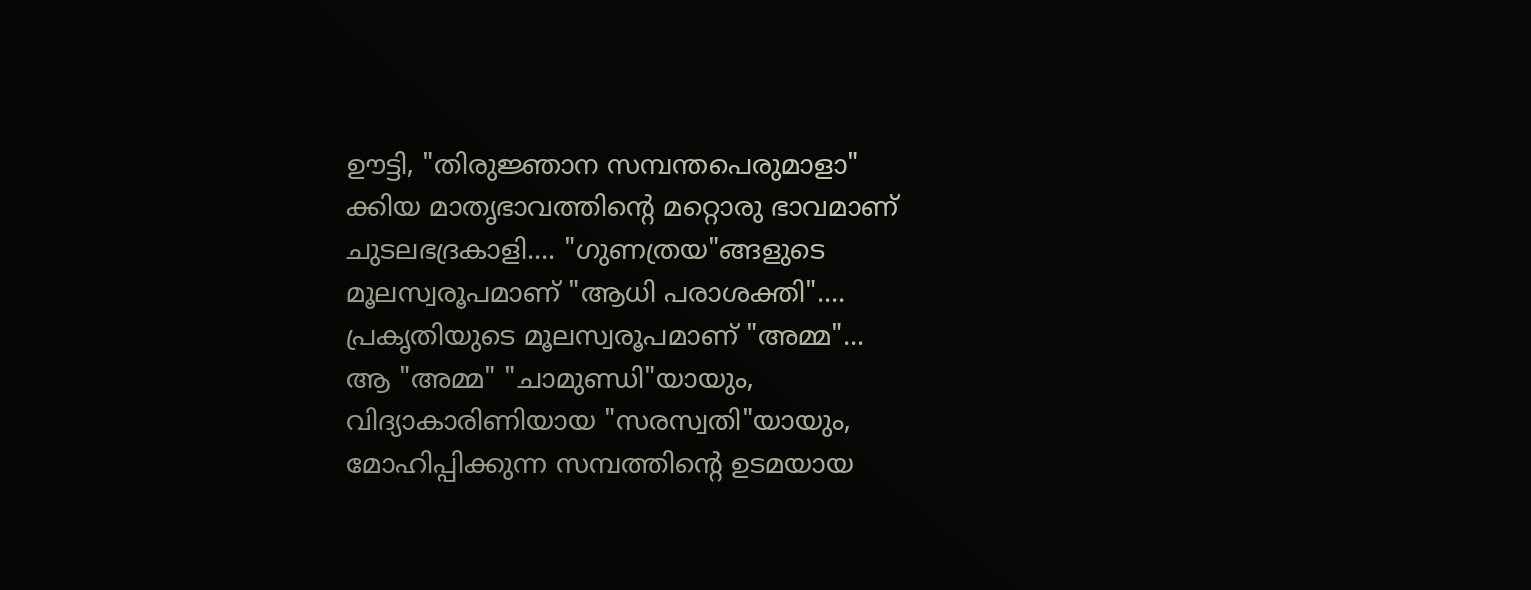ഊട്ടി, "തിരുജ്ഞാന സമ്പന്തപെരുമാളാ"
ക്കിയ മാതൃഭാവത്തിന്റെ മറ്റൊരു ഭാവമാണ്
ചുടലഭദ്രകാളി.... "ഗുണത്രയ"ങ്ങളുടെ മൂലസ്വരൂപമാണ് "ആധി പരാശക്തി".... പ്രകൃതിയുടെ മൂലസ്വരൂപമാണ് "അമ്മ"...
ആ "അമ്മ" "ചാമുണ്ഡി"യായും, വിദ്യാകാരിണിയായ "സരസ്വതി"യായും,  മോഹിപ്പിക്കുന്ന സമ്പത്തിന്റെ ഉടമയായ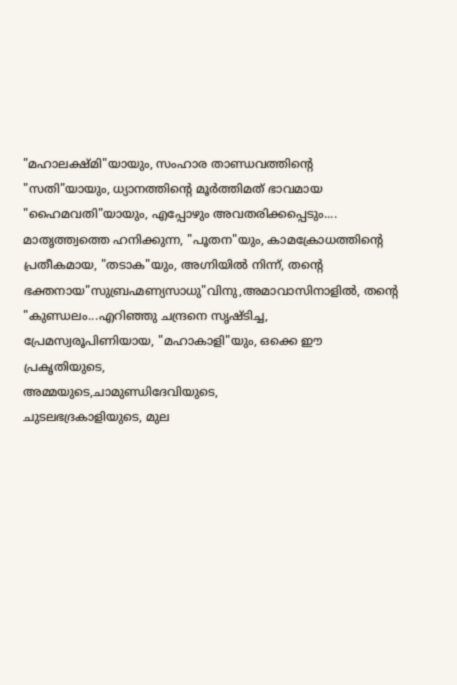"മഹാലക്ഷ്മി"യായും, സംഹാര താണ്ഡവത്തിന്റെ "സതി"യായും, ധ്യാനത്തിന്റെ മൂർത്തിമത്‌ ഭാവമായ "ഹൈമവതി"യായും, എപ്പോഴും അവതരിക്കപ്പെടും....
മാതൃത്ത്വത്തെ ഹനിക്കുന്ന, "പൂതന"യും, കാമക്രോധത്തിന്റെ പ്രതീകമായ, "തടാക"യും, അഗ്നിയിൽ നിന്ന്, തന്റെ ഭക്തനായ"സുബ്രഹ്മണ്യസാധു"വിനു,അമാവാസിനാളിൽ, തന്റെ "കുണ്ഡലം...എറിഞ്ഞു ചന്ദ്രനെ സൃഷ്ടിച്ച, പ്രേമസ്വരൂപിണിയായ, "മഹാകാളി"യും, ഒക്കെ ഈ പ്രകൃതിയുടെ,
അമ്മയുടെ,ചാമുണ്ഡിദേവിയുടെ,
ചുടലഭദ്രകാളിയുടെ, മുല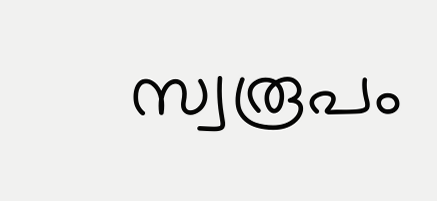സ്വരൂപം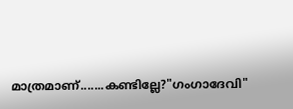മാത്രമാണ്.......കണ്ടില്ലേ?"ഗംഗാദേവി"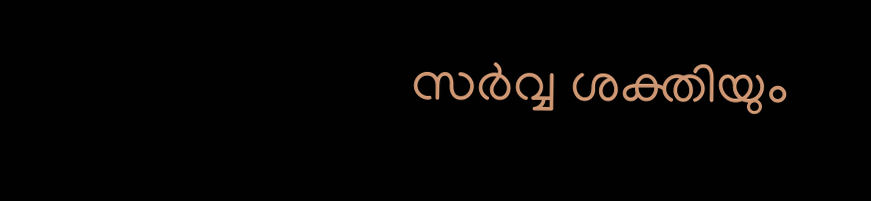സർവ്വ ശക്തിയും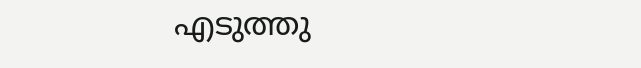എടുത്തു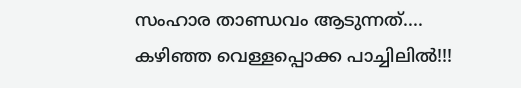സംഹാര താണ്ഡവം ആടുന്നത്....
കഴിഞ്ഞ വെള്ളപ്പൊക്ക പാച്ചിലിൽ!!!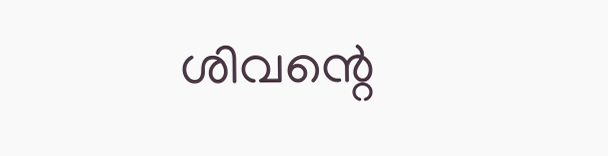ശിവന്റെ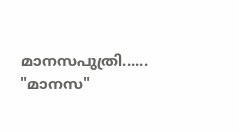മാനസപുത്രി...... "മാനസ"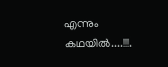എന്നും കഥയിൽ....!!!.